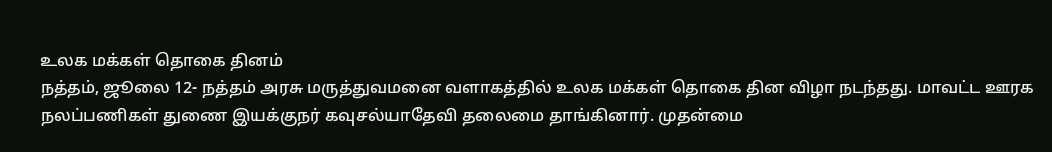உலக மக்கள் தொகை தினம்
நத்தம், ஜூலை 12- நத்தம் அரசு மருத்துவமனை வளாகத்தில் உலக மக்கள் தொகை தின விழா நடந்தது. மாவட்ட ஊரக நலப்பணிகள் துணை இயக்குநர் கவுசல்யாதேவி தலைமை தாங்கினார். முதன்மை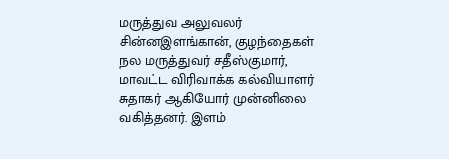மருத்துவ அலுவலர் சின்னஇளங்கான், குழந்தைகள் நல மருத்துவர் சதீஸ்குமார், மாவட்ட விரிவாக்க கல்வியாளர் சுதாகர் ஆகியோர் முன்னிலை வகித்தனர். இளம்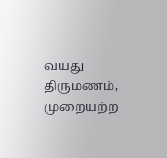வயது திருமணம், முறையற்ற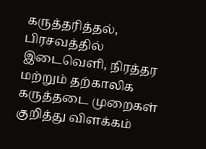கருத்தரித்தல், பிரசவத்தில் இடைவெளி, நிரத்தர மற்றும் தற்காலிக கருத்தடை முறைகள் குறித்து விளக்கம்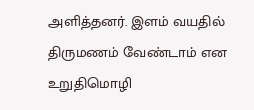அளித்தனர். இளம் வயதில் திருமணம் வேண்டாம் என உறுதிமொழி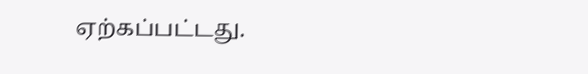ஏற்கப்பட்டது.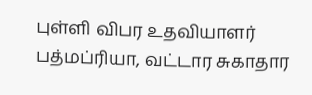புள்ளி விபர உதவியாளர் பத்மப்ரியா, வட்டார சுகாதார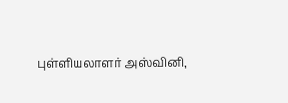புள்ளியலாளர் அஸ்வினி,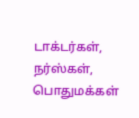டாக்டர்கள், நர்ஸ்கள், பொதுமக்கள்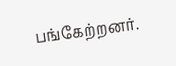பங்கேற்றனர்.